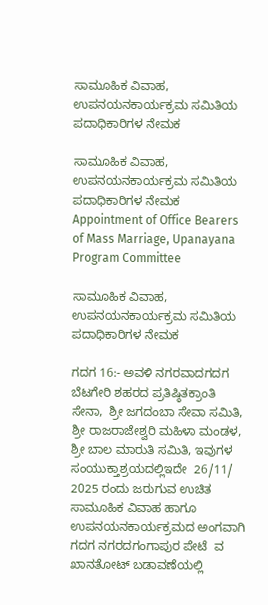ಸಾಮೂಹಿಕ ವಿವಾಹ, ಉಪನಯನಕಾರ್ಯಕ್ರಮ ಸಮಿತಿಯ ಪದಾಧಿಕಾರಿಗಳ ನೇಮಕ

ಸಾಮೂಹಿಕ ವಿವಾಹ, ಉಪನಯನಕಾರ್ಯಕ್ರಮ ಸಮಿತಿಯ ಪದಾಧಿಕಾರಿಗಳ ನೇಮಕ Appointment of Office Bearers of Mass Marriage, Upanayana Program Committee

ಸಾಮೂಹಿಕ ವಿವಾಹ, ಉಪನಯನಕಾರ್ಯಕ್ರಮ ಸಮಿತಿಯ ಪದಾಧಿಕಾರಿಗಳ ನೇಮಕ

ಗದಗ 16:- ಅವಳಿ ನಗರವಾದಗದಗ ಬೆಟಗೇರಿ ಶಹರದ ಪ್ರತಿಷ್ಠಿತಕ್ರಾಂತಿ ಸೇನಾ,  ಶ್ರೀ ಜಗದಂಬಾ ಸೇವಾ ಸಮಿತಿ, ಶ್ರೀ ರಾಜರಾಜೇಶ್ವರಿ ಮಹಿಳಾ ಮಂಡಳ,  ಶ್ರೀ ಬಾಲ ಮಾರುತಿ ಸಮಿತಿ, ಇವುಗಳ ಸಂಯುಕ್ತಾಶ್ರಯದಲ್ಲಿಇದೇ  26/11/ 2025 ರಂದು ಜರುಗುವ ಉಚಿತ ಸಾಮೂಹಿಕ ವಿವಾಹ ಹಾಗೂ  ಉಪನಯನಕಾರ್ಯಕ್ರಮದ ಅಂಗವಾಗಿ ಗದಗ ನಗರದಗಂಗಾಪುರ ಪೇಟೆ  ವ ಖಾನತೋಟ್ ಬಡಾವಣೆಯಲ್ಲಿ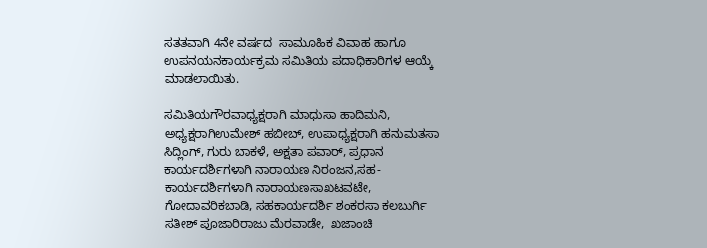ಸತತವಾಗಿ 4ನೇ ವರ್ಷದ  ಸಾಮೂಹಿಕ ವಿವಾಹ ಹಾಗೂ  ಉಪನಯನಕಾರ್ಯಕ್ರಮ ಸಮಿತಿಯ ಪದಾಧಿಕಾರಿಗಳ ಆಯ್ಕೆ ಮಾಡಲಾಯಿತು.

ಸಮಿತಿಯಗೌರವಾಧ್ಯಕ್ಷರಾಗಿ ಮಾಧುಸಾ ಹಾದಿಮನಿ, ಅಧ್ಯಕ್ಷರಾಗಿಉಮೇಶ್ ಹಬೀಬ್, ಉಪಾಧ್ಯಕ್ಷರಾಗಿ ಹನುಮತಸಾ ಸಿದ್ಲಿಂಗ್, ಗುರು ಬಾಕಳೆ, ಅಕ್ಷತಾ ಪವಾರ್, ಪ್ರಧಾನ ಕಾರ್ಯದರ್ಶಿಗಳಾಗಿ ನಾರಾಯಣ ನಿರಂಜನ,ಸಹ- ಕಾರ್ಯದರ್ಶಿಗಳಾಗಿ ನಾರಾಯಣಸಾಖಟವಟೇ, ಗೋದಾವರಿಕಬಾಡಿ, ಸಹಕಾರ್ಯದರ್ಶಿ ಶಂಕರಸಾ ಕಲಬುರ್ಗಿ ಸತೀಶ್ ಪೂಜಾರಿರಾಜು ಮೆರವಾಡೇ,  ಖಜಾಂಚಿ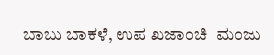ಬಾಬು ಬಾಕಳೆ, ಉಪ ಖಜಾಂಚಿ  ಮಂಜು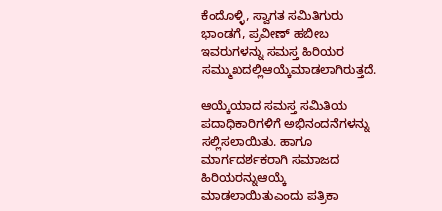ಕೆಂದೊಳ್ಳಿ, ಸ್ವಾಗತ ಸಮಿತಿಗುರು ಭಾಂಡಗೆ, ಪ್ರವೀಣ್ ಹಬೀಬ ಇವರುಗಳನ್ನು ಸಮಸ್ತ ಹಿರಿಯರ ಸಮ್ಮುಖದಲ್ಲಿಆಯ್ಕೆಮಾಡಲಾಗಿರುತ್ತದೆ.

ಆಯ್ಕೆಯಾದ ಸಮಸ್ತ ಸಮಿತಿಯ ಪದಾಧಿಕಾರಿಗಳಿಗೆ ಅಭಿನಂದನೆಗಳನ್ನು ಸಲ್ಲಿಸಲಾಯಿತು. ಹಾಗೂ ಮಾರ್ಗದರ್ಶಕರಾಗಿ ಸಮಾಜದ  ಹಿರಿಯರನ್ನುಆಯ್ಕೆ  ಮಾಡಲಾಯಿತುಎಂದು ಪತ್ರಿಕಾ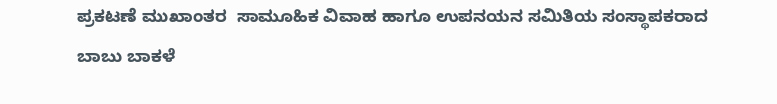ಪ್ರಕಟಣೆ ಮುಖಾಂತರ  ಸಾಮೂಹಿಕ ವಿವಾಹ ಹಾಗೂ ಉಪನಯನ ಸಮಿತಿಯ ಸಂಸ್ಥಾಪಕರಾದ ಬಾಬು ಬಾಕಳೆ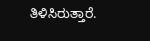ತಿಳಿಸಿರುತ್ತಾರೆ.